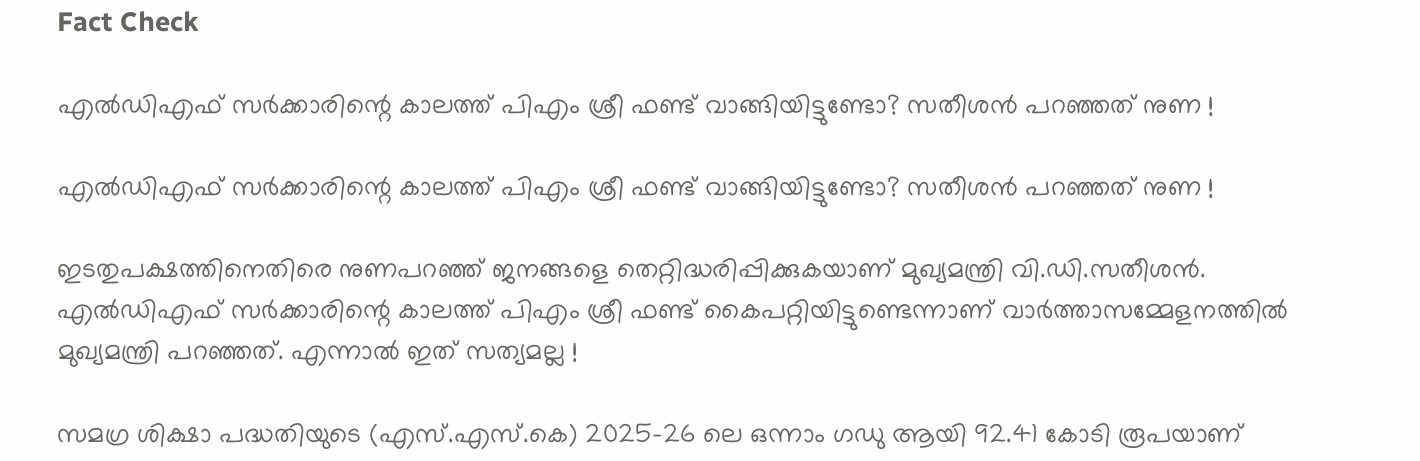Fact Check

എൽഡിഎഫ് സർക്കാരിന്റെ കാലത്ത് പിഎം ശ്രീ ഫണ്ട് വാങ്ങിയിട്ടുണ്ടോ? സതീശൻ പറഞ്ഞത് നുണ !

എൽഡിഎഫ് സർക്കാരിന്റെ കാലത്ത് പിഎം ശ്രീ ഫണ്ട് വാങ്ങിയിട്ടുണ്ടോ? സതീശൻ പറഞ്ഞത് നുണ !

ഇടതുപക്ഷത്തിനെതിരെ നുണപറഞ്ഞ് ജനങ്ങളെ തെറ്റിദ്ധരിപ്പിക്കുകയാണ് മുഖ്യമന്ത്രി വി.ഡി.സതീശൻ. എൽഡിഎഫ് സർക്കാരിന്റെ കാലത്ത് പിഎം ശ്രീ ഫണ്ട് കൈപറ്റിയിട്ടുണ്ടെന്നാണ് വാർത്താസമ്മേളനത്തിൽ മുഖ്യമന്ത്രി പറഞ്ഞത്. എന്നാൽ ഇത് സത്യമല്ല !

സമഗ്ര ശിക്ഷാ പദ്ധതിയുടെ (എസ്.എസ്.കെ) 2025-26 ലെ ഒന്നാം ഗഡു ആയി 92.41 കോടി രൂപയാണ്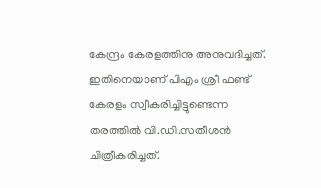കേന്ദ്രം കേരളത്തിനു അനുവദിച്ചത്. ഇതിനെയാണ് പിഎം ശ്രീ ഫണ്ട് കേരളം സ്വീകരിച്ചിട്ടുണ്ടെന്ന തരത്തിൽ വി.ഡി.സതീശൻ ചിത്രീകരിച്ചത്.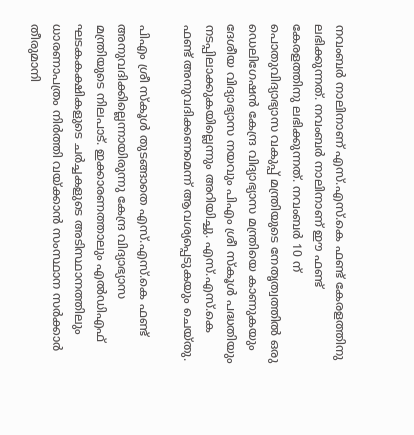നവംബർ നാലിനാണ് എസ്.എസ്.കെ ഫണ്ട് കേരളത്തിനു ലഭിക്കുന്നത്. നവംബർ നാലിനാണ് ഈ ഫണ്ട് കേരളത്തിനു ലഭിക്കുന്നത്. നവംബർ 10 ന് പൊതുവിദ്യാഭ്യാസ വകുപ്പ് മന്ത്രിയുടെ നേതൃത്വത്തിൽ ഒരു ഡെലിഗേഷൻ കേന്ദ്ര വിദ്യാഭ്യാസ മന്ത്രിയെ കാണുകയും ദേശീയ വിദ്യാഭ്യാസ നയവും പിഎം ശ്രീ സ്‌കൂൾ പദ്ധതിയും നടപ്പിലാക്കുകയില്ലെന്നും അറിയിച്ചു. എസ്.എസ്.കെ ഫണ്ട് അനുവദിക്കണമെന്ന് ആവശ്യപ്പെടുകയും ചെയ്തു.

പിഎം ശ്രീ സ്‌കൂൾ തുടങ്ങാതെ എസ്.എസ്.കെ ഫണ്ട് അനുവദിക്കില്ലെന്നായിരുന്നു കേന്ദ്ര വിദ്യാഭ്യാസ മന്ത്രിയുടെ നിലപാട്. ഇക്കാരണത്താലും എൽഡിഎഫ് ഘടകകക്ഷികളുടെ ചർച്ചകളുടെ അടിസ്ഥാനത്തിലും ധാരണാപത്രം നിർത്തി വയ്ക്കാൻ സംസ്ഥാന സർക്കാർ തീരുമാനി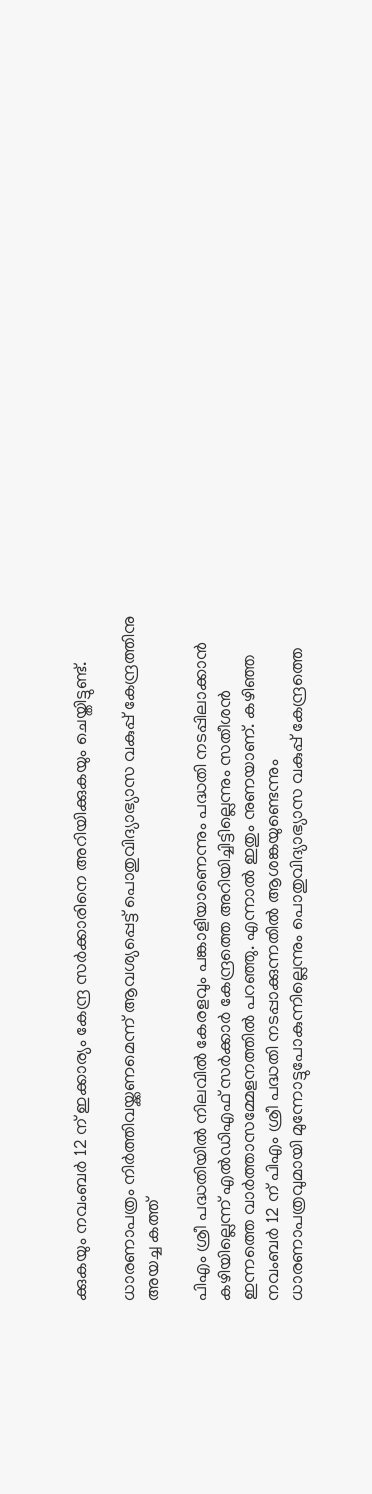ക്കുകയും നവംബർ 12 ന് ഇക്കാര്യം കേന്ദ്ര സർക്കാരിനെ അറിയിക്കുകയും ചെയ്തിട്ടുണ്ട്.

ധാരണാപത്രം നിർത്തിവയ്ക്കണമെന്ന് ആവശ്യപ്പെട്ട് പൊതുവിദ്യാഭ്യാസ വകുപ്പ് കേന്ദ്രത്തിനു അയച്ച കത്ത്

പിഎം ശ്രീ പദ്ധതിയിൽ നിലവിൽ കേരളവും പങ്കാളിയാണെന്നും പദ്ധതി നടപ്പിലാക്കാൻ കഴിയില്ലെന്ന് എൽഡിഎഫ് സർക്കാർ കേന്ദ്രത്തെ അറിയിച്ചിട്ടില്ലെന്നും സതീശൻ ഇന്നത്തെ വാർത്താസമ്മേളനത്തിൽ പറഞ്ഞു. എന്നാൽ ഇതും നുണയാണ്. കഴിഞ്ഞ നവംബർ 12 ന് പിഎം ശ്രീ പദ്ധതി നടപ്പാക്കുന്നതിൽ ആശങ്കയുണ്ടെന്നും ധാരണാപത്രവുമായി മുന്നോട്ടുപോകുന്നില്ലെന്നും പൊതുവിദ്യാഭ്യാസ വകുപ്പ് കേന്ദ്രത്തെ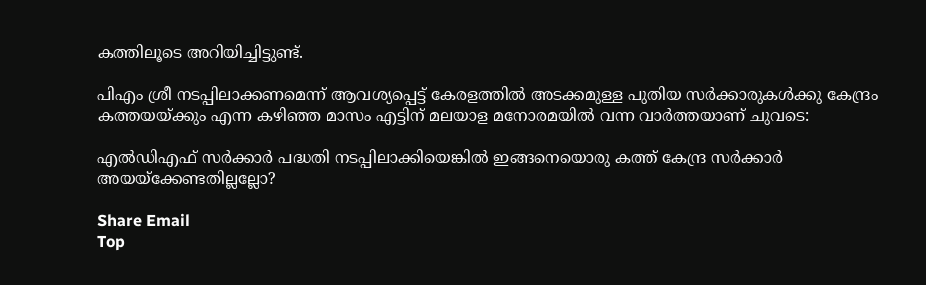കത്തിലൂടെ അറിയിച്ചിട്ടുണ്ട്.

പിഎം ശ്രീ നടപ്പിലാക്കണമെന്ന് ആവശ്യപ്പെട്ട് കേരളത്തിൽ അടക്കമുള്ള പുതിയ സർക്കാരുകൾക്കു കേന്ദ്രം കത്തയയ്ക്കും എന്ന കഴിഞ്ഞ മാസം എട്ടിന് മലയാള മനോരമയിൽ വന്ന വാർത്തയാണ് ചുവടെ:

എൽഡിഎഫ് സർക്കാർ പദ്ധതി നടപ്പിലാക്കിയെങ്കിൽ ഇങ്ങനെയൊരു കത്ത് കേന്ദ്ര സർക്കാർ അയയ്‌ക്കേണ്ടതില്ലല്ലോ?

Share Email
Top